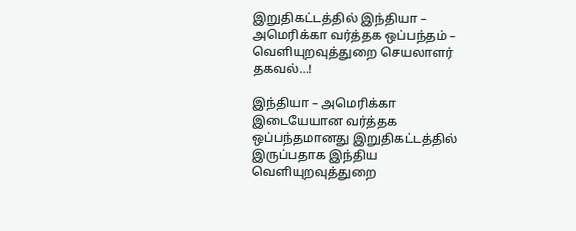இறுதிகட்டத்தில் இந்தியா – அமெரிக்கா வர்த்தக ஒப்பந்தம் – வெளியுறவுத்துறை செயலாளர் தகவல்…!

இந்தியா – அமெரிக்கா இடையேயான வர்த்தக ஒப்பந்தமானது இறுதிகட்டத்தில் இருப்பதாக இந்திய வெளியுறவுத்துறை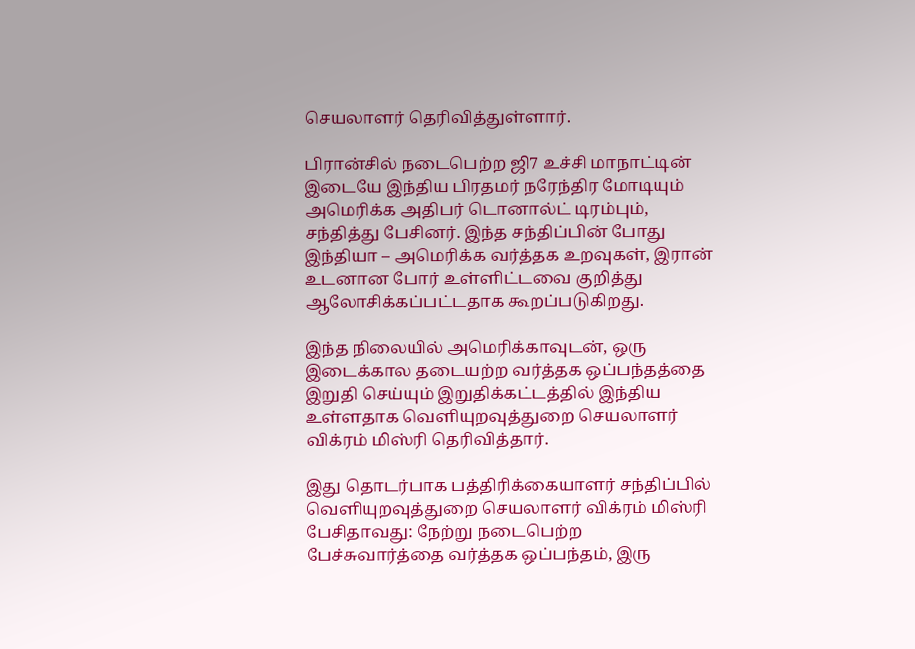செயலாளர் தெரிவித்துள்ளார்.

பிரான்சில் நடைபெற்ற ஜி7 உச்சி மாநாட்டின் இடையே இந்திய பிரதமர் நரேந்திர மோடியும் அமெரிக்க அதிபர் டொனால்ட் டிரம்பும், சந்தித்து பேசினர். இந்த சந்திப்பின் போது இந்தியா – அமெரிக்க வர்த்தக உறவுகள், இரான் உடனான போர் உள்ளிட்டவை குறித்து ஆலோசிக்கப்பட்டதாக கூறப்படுகிறது.

இந்த நிலையில் அமெரிக்காவுடன், ஒரு இடைக்கால தடையற்ற வர்த்தக ஒப்பந்தத்தை இறுதி செய்யும் இறுதிக்கட்டத்தில் இந்திய உள்ளதாக வெளியுறவுத்துறை செயலாளர் விக்ரம் மிஸ்ரி தெரிவித்தார்.

இது தொடர்பாக பத்திரிக்கையாளர் சந்திப்பில் வெளியுறவுத்துறை செயலாளர் விக்ரம் மிஸ்ரி பேசிதாவது: நேற்று நடைபெற்ற பேச்சுவார்த்தை வர்த்தக ஒப்பந்தம், இரு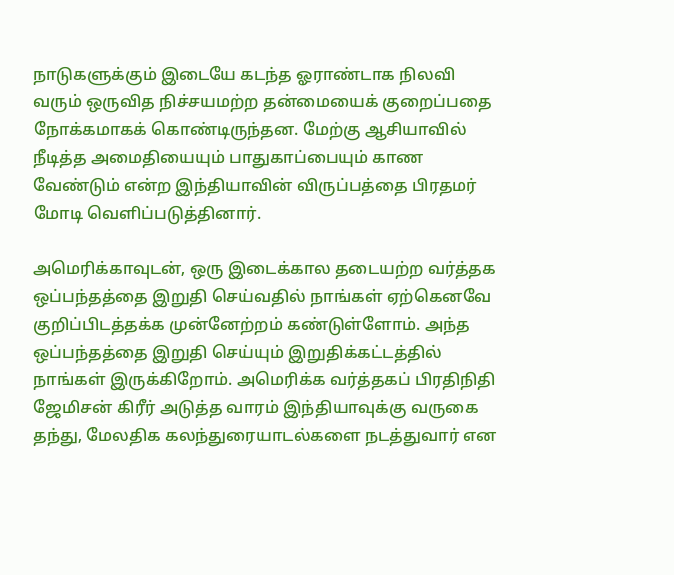நாடுகளுக்கும் இடையே கடந்த ஓராண்டாக நிலவி வரும் ஒருவித நிச்சயமற்ற தன்மையைக் குறைப்பதை நோக்கமாகக் கொண்டிருந்தன. மேற்கு ஆசியாவில் நீடித்த அமைதியையும் பாதுகாப்பையும் காண வேண்டும் என்ற இந்தியாவின் விருப்பத்தை பிரதமர் மோடி வெளிப்படுத்தினார்.

அமெரிக்காவுடன், ஒரு இடைக்கால தடையற்ற வர்த்தக ஒப்பந்தத்தை இறுதி செய்வதில் நாங்கள் ஏற்கெனவே குறிப்பிடத்தக்க முன்னேற்றம் கண்டுள்ளோம். அந்த ஒப்பந்தத்தை இறுதி செய்யும் இறுதிக்கட்டத்தில் நாங்கள் இருக்கிறோம். அமெரிக்க வர்த்தகப் பிரதிநிதி ஜேமிசன் கிரீர் அடுத்த வாரம் இந்தியாவுக்கு வருகை தந்து, மேலதிக கலந்துரையாடல்களை நடத்துவார் என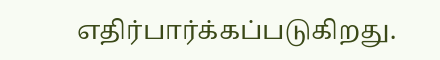எதிர்பார்க்கப்படுகிறது.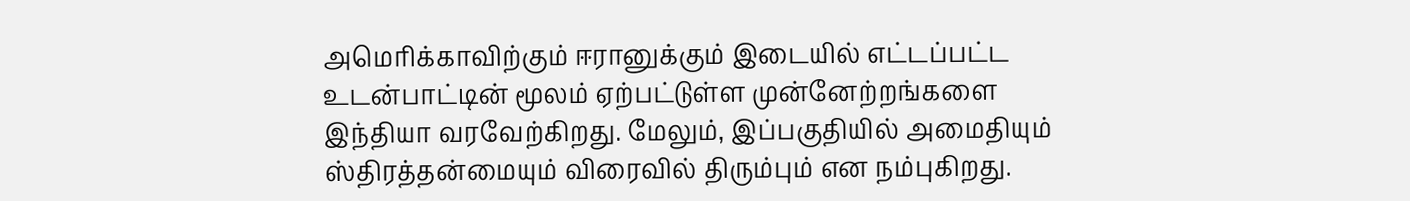அமெரிக்காவிற்கும் ஈரானுக்கும் இடையில் எட்டப்பட்ட உடன்பாட்டின் மூலம் ஏற்பட்டுள்ள முன்னேற்றங்களை இந்தியா வரவேற்கிறது. மேலும், இப்பகுதியில் அமைதியும் ஸ்திரத்தன்மையும் விரைவில் திரும்பும் என நம்புகிறது.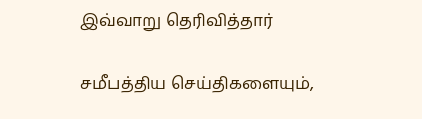இவ்வாறு தெரிவித்தார்

சமீபத்திய செய்திகளையும்,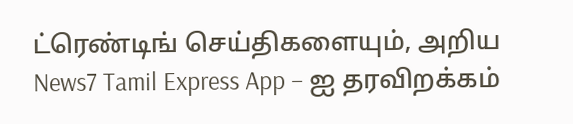ட்ரெண்டிங் செய்திகளையும், அறிய News7 Tamil Express App – ஐ தரவிறக்கம்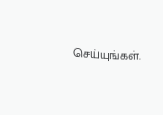செய்யுங்கள்.